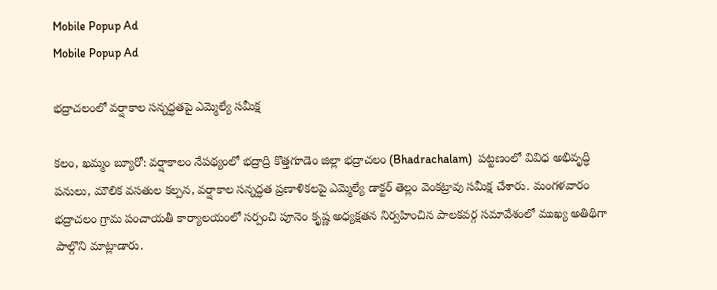Mobile Popup Ad
Mobile Popup Ad

భద్రాచలంలో వర్షాకాల సన్నద్ధతపై ఎమ్మెల్యే సమీక్ష

కలం, ఖమ్మం బ్యూరో: వర్షాకాలం నేపథ్యంలో భద్రాద్రి కొత్తగూడెం జిల్లా భద్రాచలం (Bhadrachalam)  పట్టణంలో వివిధ అభివృద్ధి పనులు, మౌలిక వసతుల కల్పన, వర్షాకాల సన్నద్ధత ప్రణాళికలపై ఎమ్మెల్యే డాక్టర్ తెల్లం వెంకట్రావు సమీక్ష చేశారు. మంగళవారం భద్రాచలం గ్రామ పంచాయతీ కార్యాలయంలో సర్పంచి పూనెం కృష్ణ అధ్యక్షతన నిర్వహించిన పాలకవర్గ సమావేశంలో ముఖ్య అతిథిగా పాల్గొని మాట్లాడారు.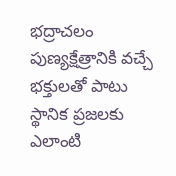భద్రాచలం పుణ్యక్షేత్రానికి వచ్చే భక్తులతో పాటు స్థానిక ప్రజలకు ఎలాంటి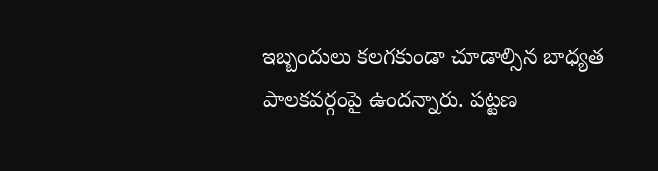ఇబ్బందులు కలగకుండా చూడాల్సిన బాధ్యత పాలకవర్గంపై ఉందన్నారు. పట్టణ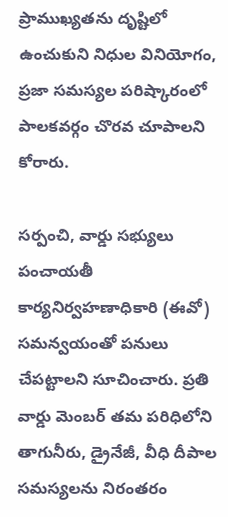ప్రాముఖ్యతను దృష్టిలో ఉంచుకుని నిధుల వినియోగం, ప్రజా సమస్యల పరిష్కారంలో పాలకవర్గం చొరవ చూపాలని కోరారు.

సర్పంచి, వార్డు సభ్యులు పంచాయతీ కార్యనిర్వహణాధికారి (ఈవో) సమన్వయంతో పనులు చేపట్టాలని సూచించారు. ప్రతి వార్డు మెంబర్ తమ పరిధిలోని తాగునీరు, డ్రైనేజీ, వీధి దీపాల సమస్యలను నిరంతరం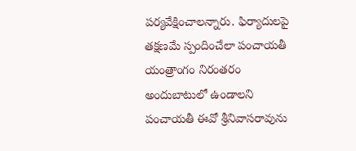పర్యవేక్షించాలన్నారు. ఫిర్యాదులపై తక్షణమే స్పందించేలా పంచాయతీ యంత్రాంగం నిరంతరం అందుబాటులో ఉండాలని పంచాయతీ ఈవో శ్రీనివాసరావును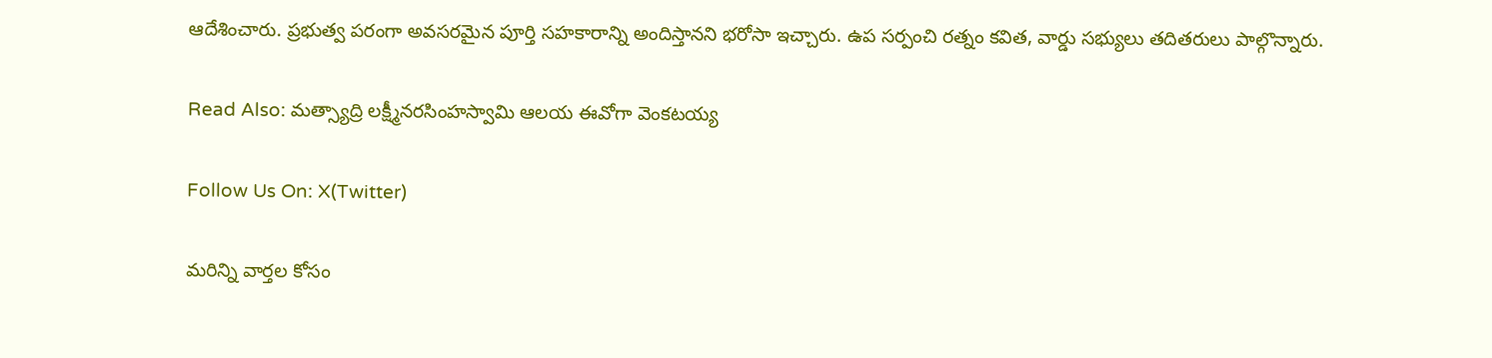ఆదేశించారు. ప్రభుత్వ పరంగా అవసరమైన పూర్తి సహకారాన్ని అందిస్తానని భరోసా ఇచ్చారు. ఉప సర్పంచి రత్నం కవిత, వార్డు సభ్యులు తదితరులు పాల్గొన్నారు.

Read Also: మత్స్యాద్రి లక్ష్మీనరసింహస్వామి ఆలయ ఈవోగా వెంకటయ్య

Follow Us On: X(Twitter)

మ‌రిన్ని వార్త‌ల కోసం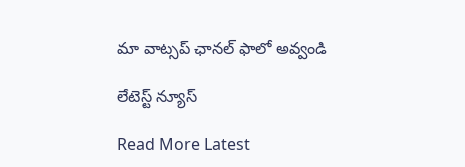మా వాట్స‌ప్ ఛాన‌ల్ ఫాలో అవ్వండి

లేటెస్ట్ న్యూస్‌

Read More Latest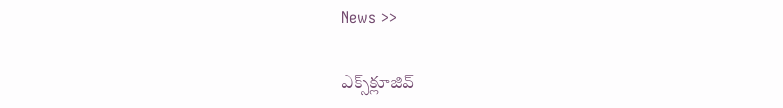News >>

ఎక్స్‌క్లూజివ్‌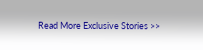Read More Exclusive Stories >>